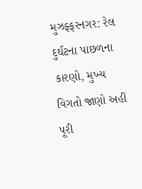મુઝફ્ફરનગર: રેલ દુર્ઘટના પાછળના કારણો, મુખ્ય વિગતો જાણો અહીં
પૂરી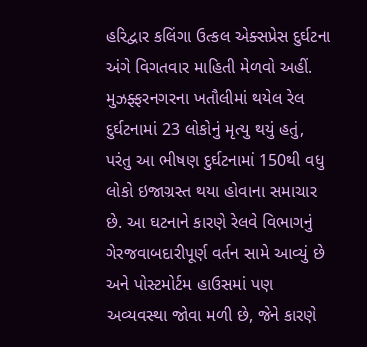હરિદ્વાર કલિંગા ઉત્કલ એક્સપ્રેસ દુર્ઘટના અંગે વિગતવાર માહિતી મેળવો અહીં.
મુઝફ્ફરનગરના ખતૌલીમાં થયેલ રેલ દુર્ઘટનામાં 23 લોકોનું મૃત્યુ થયું હતું, પરંતુ આ ભીષણ દુર્ઘટનામાં 150થી વધુ લોકો ઇજાગ્રસ્ત થયા હોવાના સમાચાર છે. આ ઘટનાને કારણે રેલવે વિભાગનું ગેરજવાબદારીપૂર્ણ વર્તન સામે આવ્યું છે અને પોસ્ટમોર્ટમ હાઉસમાં પણ અવ્યવસ્થા જોવા મળી છે, જેને કારણે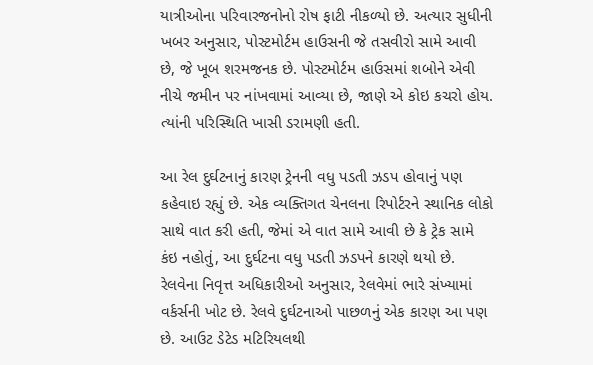યાત્રીઓના પરિવારજનોનો રોષ ફાટી નીકળ્યો છે. અત્યાર સુધીની ખબર અનુસાર, પોસ્ટમોર્ટમ હાઉસની જે તસવીરો સામે આવી છે, જે ખૂબ શરમજનક છે. પોસ્ટમોર્ટમ હાઉસમાં શબોને એવી નીચે જમીન પર નાંખવામાં આવ્યા છે, જાણે એ કોઇ કચરો હોય. ત્યાંની પરિસ્થિતિ ખાસી ડરામણી હતી.

આ રેલ દુર્ઘટનાનું કારણ ટ્રેનની વધુ પડતી ઝડપ હોવાનું પણ કહેવાઇ રહ્યું છે. એક વ્યક્તિગત ચેનલના રિપોર્ટરને સ્થાનિક લોકો સાથે વાત કરી હતી, જેમાં એ વાત સામે આવી છે કે ટ્રેક સામે કંઇ નહોતું, આ દુર્ઘટના વધુ પડતી ઝડપને કારણે થયો છે.
રેલવેના નિવૃત્ત અધિકારીઓ અનુસાર, રેલવેમાં ભારે સંખ્યામાં વર્કર્સની ખોટ છે. રેલવે દુર્ઘટનાઓ પાછળનું એક કારણ આ પણ છે. આઉટ ડેટેડ મટિરિયલથી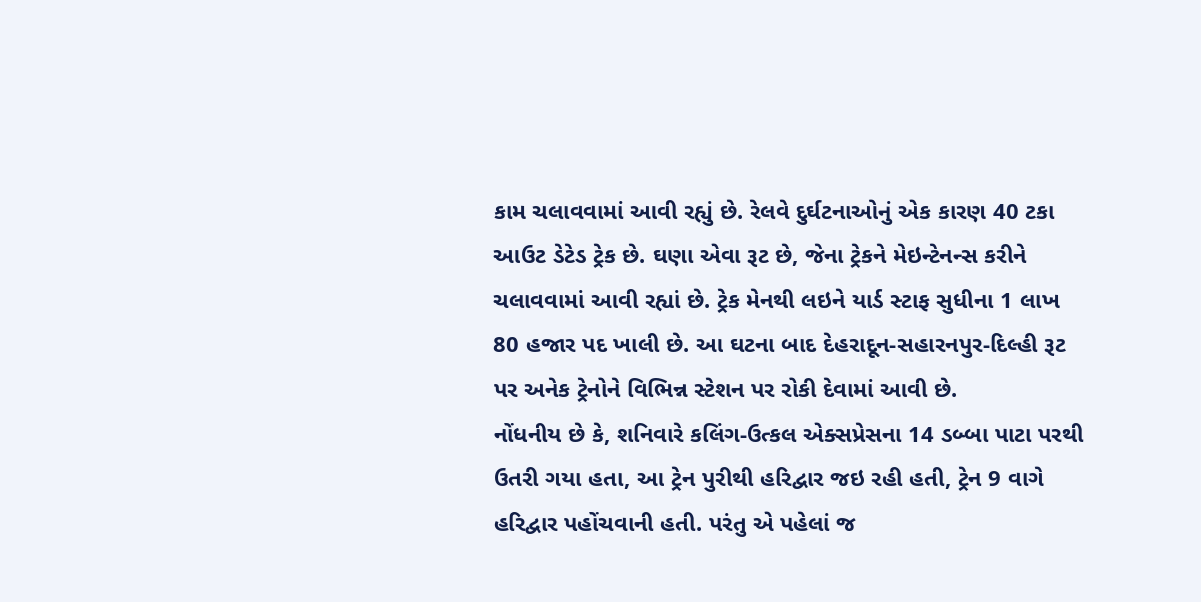કામ ચલાવવામાં આવી રહ્યું છે. રેલવે દુર્ઘટનાઓનું એક કારણ 40 ટકા આઉટ ડેટેડ ટ્રેક છે. ઘણા એવા રૂટ છે, જેના ટ્રેકને મેઇન્ટેનન્સ કરીને ચલાવવામાં આવી રહ્યાં છે. ટ્રેક મેનથી લઇને યાર્ડ સ્ટાફ સુધીના 1 લાખ 80 હજાર પદ ખાલી છે. આ ઘટના બાદ દેહરાદૂન-સહારનપુર-દિલ્હી રૂટ પર અનેક ટ્રેનોને વિભિન્ન સ્ટેશન પર રોકી દેવામાં આવી છે.
નોંધનીય છે કે, શનિવારે કલિંગ-ઉત્કલ એક્સપ્રેસના 14 ડબ્બા પાટા પરથી ઉતરી ગયા હતા, આ ટ્રેન પુરીથી હરિદ્વાર જઇ રહી હતી, ટ્રેન 9 વાગે હરિદ્વાર પહોંચવાની હતી. પરંતુ એ પહેલાં જ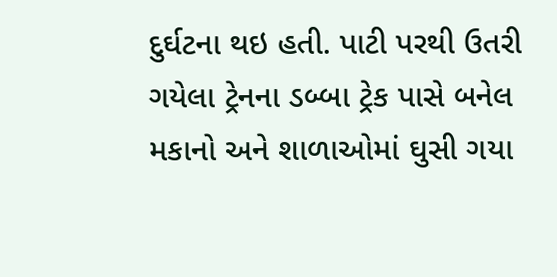દુર્ઘટના થઇ હતી. પાટી પરથી ઉતરી ગયેલા ટ્રેનના ડબ્બા ટ્રેક પાસે બનેલ મકાનો અને શાળાઓમાં ઘુસી ગયા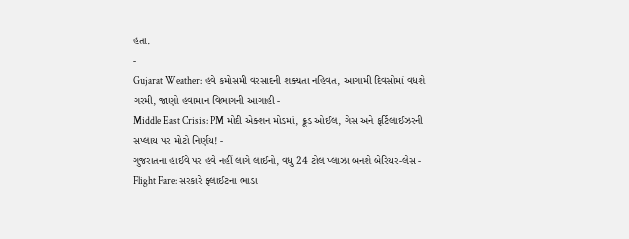હતા.
-
Gujarat Weather: હવે કમોસમી વરસાદની શક્યતા નહિવત, આગામી દિવસોમાં વધશે ગરમી, જાણો હવામાન વિભાગની આગાહી -
Middle East Crisis: PM મોદી એક્શન મોડમાં, ક્રૂડ ઓઈલ, ગેસ અને ફર્ટિલાઈઝરની સપ્લાય પર મોટો નિર્ણય! -
ગુજરાતના હાઈવે પર હવે નહીં લાગે લાઈનો, વધુ 24 ટોલ પ્લાઝા બનશે બેરિયર-લેસ -
Flight Fare: સરકારે ફ્લાઈટના ભાડા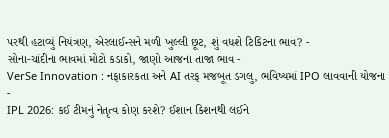પરથી હટાવ્યું નિયંત્રણ, એરલાઈન્સને મળી ખુલ્લી છૂટ, શું વધશે ટિકિટના ભાવ? -
સોના-ચાંદીના ભાવમાં મોટો કડાકો, જાણો આજના તાજા ભાવ -
VerSe Innovation : નફાકારકતા અને AI તરફ મજબૂત ડગલુ, ભવિષ્યમાં IPO લાવવાની યોજના -
IPL 2026: કઈ ટીમનું નેતૃત્વ કોણ કરશે? ઈશાન કિશનથી લઈને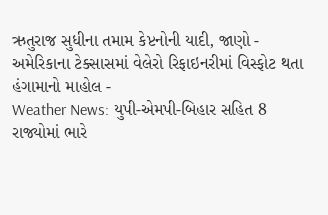ઋતુરાજ સુધીના તમામ કેપ્ટનોની યાદી, જાણો -
અમેરિકાના ટેક્સાસમાં વેલેરો રિફાઇનરીમાં વિસ્ફોટ થતા હંગામાનો માહોલ -
Weather News: યુપી-એમપી-બિહાર સહિત 8 રાજ્યોમાં ભારે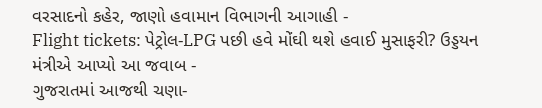વરસાદનો કહેર, જાણો હવામાન વિભાગની આગાહી -
Flight tickets: પેટ્રોલ-LPG પછી હવે મોંઘી થશે હવાઈ મુસાફરી? ઉડ્ડયન મંત્રીએ આપ્યો આ જવાબ -
ગુજરાતમાં આજથી ચણા-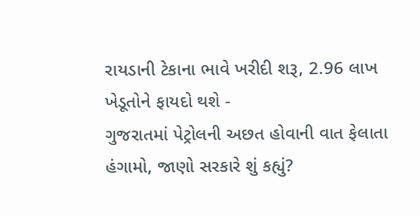રાયડાની ટેકાના ભાવે ખરીદી શરૂ, 2.96 લાખ ખેડૂતોને ફાયદો થશે -
ગુજરાતમાં પેટ્રોલની અછત હોવાની વાત ફેલાતા હંગામો, જાણો સરકારે શું કહ્યું?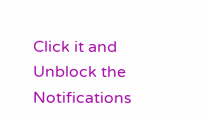Click it and Unblock the Notifications